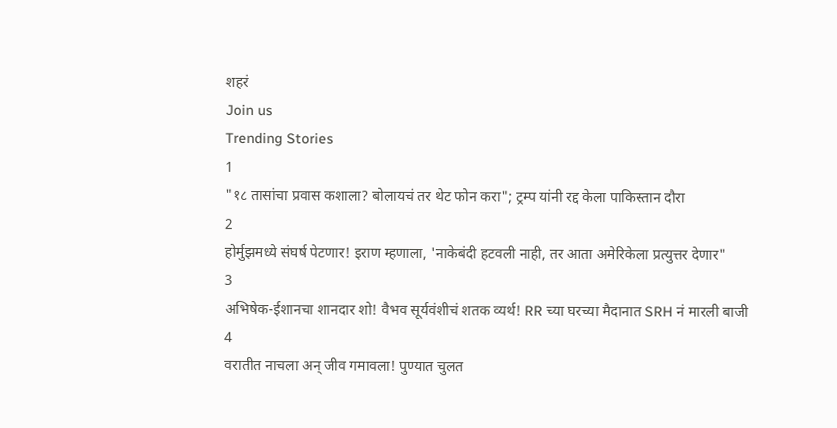शहरं
Join us
Trending Stories
1
"१८ तासांचा प्रवास कशाला? बोलायचं तर थेट फोन करा"; ट्रम्प यांनी रद्द केला पाकिस्तान दौरा
2
होर्मुझमध्ये संघर्ष पेटणार! इराण म्हणाला, 'नाकेबंदी हटवली नाही, तर आता अमेरिकेला प्रत्युत्तर देणार"
3
अभिषेक-ईशानचा शानदार शो! वैभव सूर्यवंशीचं शतक व्यर्थ! RR च्या घरच्या मैदानात SRH नं मारली बाजी
4
वरातीत नाचला अन् जीव गमावला! पुण्यात चुलत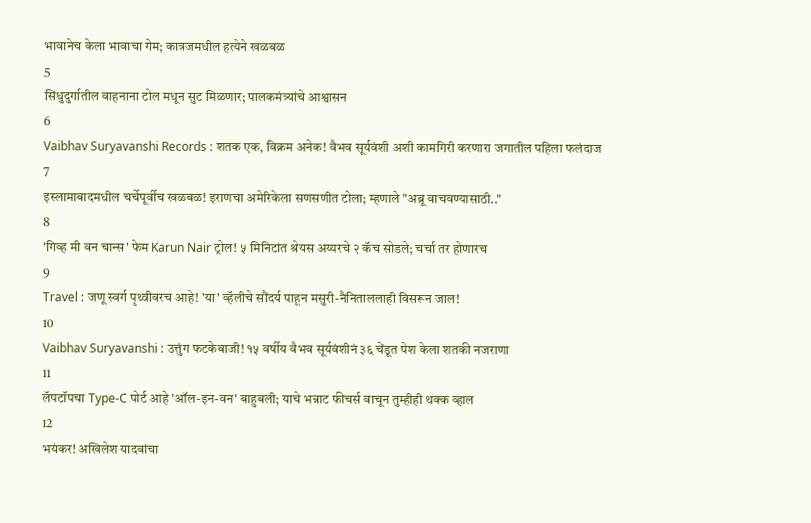भावानेच केला भावाचा गेम; कात्रजमधील हत्येने खळबळ
5
सिंधुदुर्गातील वाहनाना टोल मधून सुट मिळणार; पालकमंत्र्यांचे आश्वासन
6
Vaibhav Suryavanshi Records : शतक एक, विक्रम अनेक! वैभव सूर्यवंशी अशी कामगिरी करणारा जगातील पहिला फलंदाज
7
इस्लामाबादमधील चर्चेपूर्वीच खळबळ! इराणचा अमेरिकेला सणसणीत टोला; म्हणाले "अब्रू वाचवण्यासाठी.."
8
'गिव्ह मी वन चान्स' फेम Karun Nair ट्रोल! ५ मिनिटांत श्रेयस अय्यरचे २ कॅच सोडले; चर्चा तर होणारच
9
Travel : जणू स्वर्ग पृथ्वीवरच आहे! 'या' व्हॅलीचे सौंदर्य पाहून मसुरी-नैनिताललाही विसरून जाल!
10
Vaibhav Suryavanshi : उत्तुंग फटकेबाजी! १५ वर्षीय वैभव सूर्यवंशीनं ३६ चेंडूत पेश केला शतकी नजराणा
11
लॅपटॉपचा Type-C पोर्ट आहे 'ऑल-इन-वन' बाहुबली; याचे भन्नाट फीचर्स वाचून तुम्हीही थक्क व्हाल
12
भयंकर! अखिलेश यादवांचा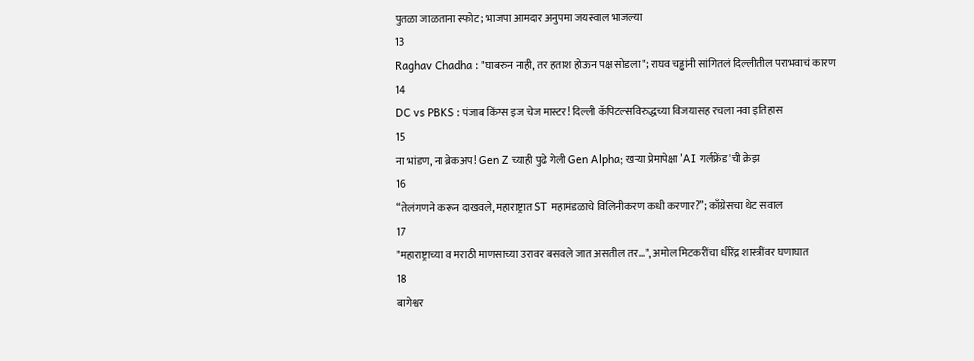पुतळा जाळताना स्फोट; भाजपा आमदार अनुपमा जयस्वाल भाजल्या
13
Raghav Chadha : "घाबरुन नाही, तर हताश होऊन पक्ष सोडला"; राघव चड्ढांनी सांगितलं दिल्लीतील पराभवाचं कारण
14
DC vs PBKS : पंजाब किंग्स इज चेज मास्टर! दिल्ली कॅपिटल्सविरुद्धच्या विजयासह रचला नवा इतिहास
15
ना भांडण, ना ब्रेकअप! Gen Z च्याही पुढे गेली Gen Alpha; खऱ्या प्रेमापेक्षा 'AI गर्लफ्रेंड'ची क्रेझ
16
“तेलंगणने करून दाखवले, महाराष्ट्रात ST महामंडळाचे विलिनीकरण कधी करणार?”; काँग्रेसचा थेट सवाल
17
"महाराष्ट्राच्या व मराठी माणसाच्या उरावर बसवले जात असतील तर...", अमोल मिटकरींचा धीरेंद्र शास्त्रींवर घणाघात
18
बागेश्वर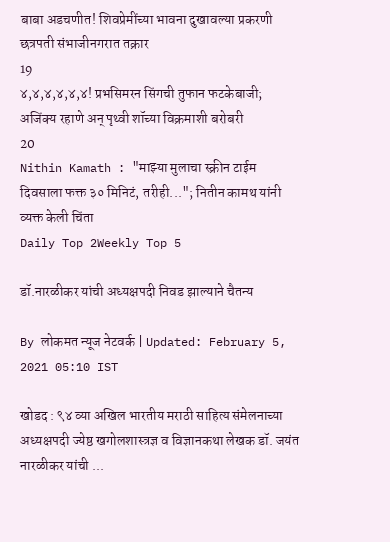बाबा अडचणीत! शिवप्रेमींच्या भावना दुखावल्या प्रकरणी छत्रपती संभाजीनगरात तक्रार
19
४,४,४,४,४,४! प्रभसिमरन सिंगची तुफान फटकेबाजी; अजिंक्य रहाणे अन् पृथ्वी शॉच्या विक्रमाशी बरोबरी
20
Nithin Kamath : "माझ्या मुलाचा स्क्रीन टाईम दिवसाला फक्त ३० मिनिटं, तरीही..."; नितीन कामथ यांनी व्यक्त केली चिंता
Daily Top 2Weekly Top 5

डॉ.नारळीकर यांची अध्यक्षपदी निवड झाल्याने चैतन्य

By लोकमत न्यूज नेटवर्क | Updated: February 5, 2021 05:10 IST

खोडद : ९४ व्या अखिल भारतीय मराठी साहित्य संमेलनाच्या अध्यक्षपदी ज्येष्ठ खगोलशास्त्रज्ञ व विज्ञानकथा लेखक डॉ. जयंत नारळीकर यांची ...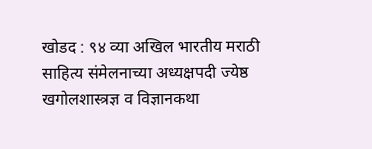खोडद : ९४ व्या अखिल भारतीय मराठी साहित्य संमेलनाच्या अध्यक्षपदी ज्येष्ठ खगोलशास्त्रज्ञ व विज्ञानकथा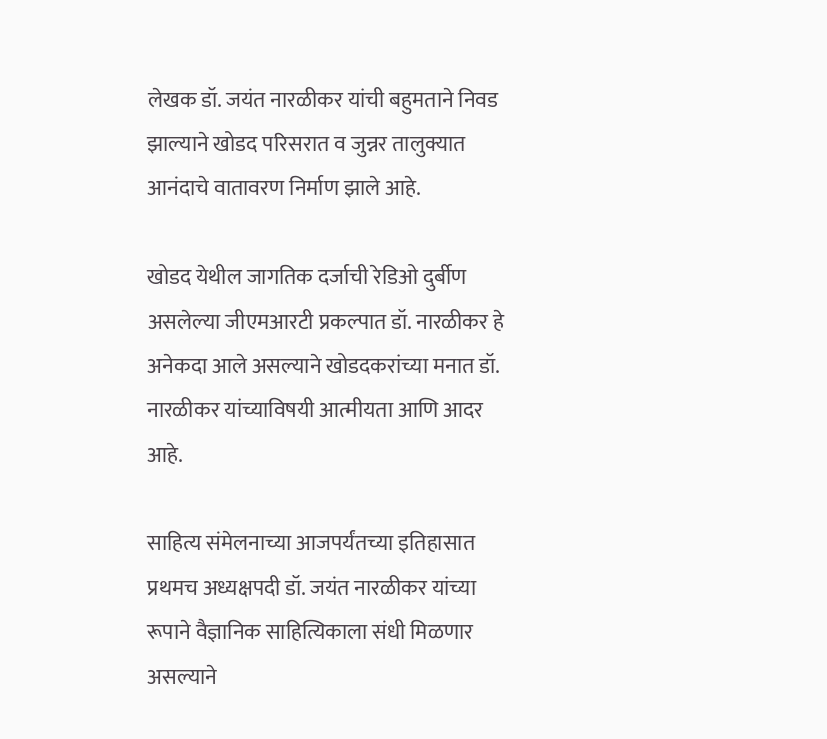लेखक डॉ. जयंत नारळीकर यांची बहुमताने निवड झाल्याने खोडद परिसरात व जुन्नर तालुक्यात आनंदाचे वातावरण निर्माण झाले आहे.

खोडद येथील जागतिक दर्जाची रेडिओ दुर्बीण असलेल्या जीएमआरटी प्रकल्पात डॉ. नारळीकर हे अनेकदा आले असल्याने खोडदकरांच्या मनात डॉ. नारळीकर यांच्याविषयी आत्मीयता आणि आदर आहे.

साहित्य संमेलनाच्या आजपर्यंतच्या इतिहासात प्रथमच अध्यक्षपदी डॉ. जयंत नारळीकर यांच्या रूपाने वैज्ञानिक साहित्यिकाला संधी मिळणार असल्याने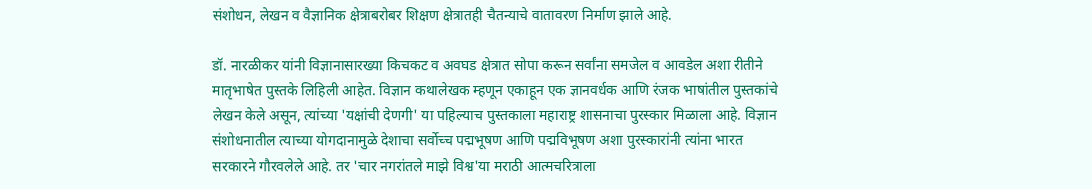संशोधन, लेखन व वैज्ञानिक क्षेत्राबरोबर शिक्षण क्षेत्रातही चैतन्याचे वातावरण निर्माण झाले आहे.

डॉ. नारळीकर यांनी विज्ञानासारख्या किचकट व अवघड क्षेत्रात सोपा करून सर्वांना समजेल व आवडेल अशा रीतीने मातृभाषेत पुस्तके लिहिली आहेत. विज्ञान कथालेखक म्हणून एकाहून एक ज्ञानवर्धक आणि रंजक भाषांतील पुस्तकांचे लेखन केले असून, त्यांच्या 'यक्षांची देणगी' या पहिल्याच पुस्तकाला महाराष्ट्र शासनाचा पुरस्कार मिळाला आहे. विज्ञान संशोधनातील त्याच्या योगदानामुळे देशाचा सर्वोच्च पद्मभूषण आणि पद्मविभूषण अशा पुरस्कारांनी त्यांना भारत सरकारने गौरवलेले आहे. तर 'चार नगरांतले माझे विश्व'या मराठी आत्मचरित्राला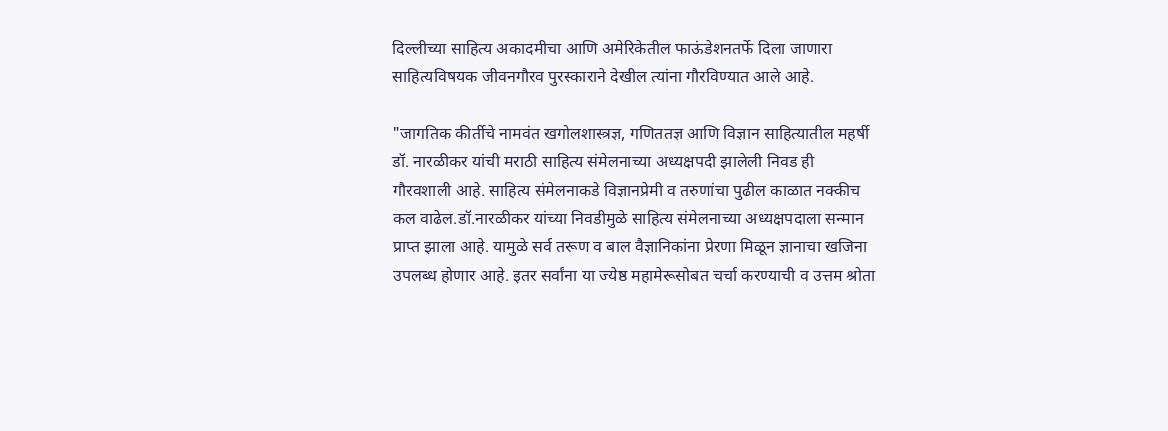दिल्लीच्या साहित्य अकादमीचा आणि अमेरिकेतील फाऊंडेशनतर्फे दिला जाणारा साहित्यविषयक जीवनगौरव पुरस्काराने देखील त्यांना गौरविण्यात आले आहे.

"जागतिक कीर्तीचे नामवंत खगोलशास्त्रज्ञ, गणिततज्ञ आणि विज्ञान साहित्यातील महर्षी डॉ. नारळीकर यांची मराठी साहित्य संमेलनाच्या अध्यक्षपदी झालेली निवड ही गौरवशाली आहे. साहित्य संमेलनाकडे विज्ञानप्रेमी व तरुणांचा पुढील काळात नक्कीच कल वाढेल.डॉ.नारळीकर यांच्या निवडीमुळे साहित्य संमेलनाच्या अध्यक्षपदाला सन्मान प्राप्त झाला आहे. यामुळे सर्व तरूण व बाल वैज्ञानिकांना प्रेरणा मिळून ज्ञानाचा खजिना उपलब्ध होणार आहे. इतर सर्वांना या ज्येष्ठ महामेरूसोबत चर्चा करण्याची व उत्तम श्रोता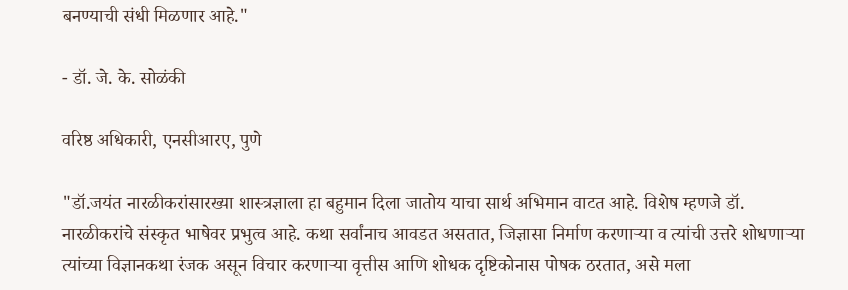बनण्याची संधी मिळणार आहे."

- डॉ. जे. के. सोळंकी

वरिष्ठ अधिकारी, एनसीआरए, पुणे

"डॉ.जयंत नारळीकरांसारख्या शास्त्रज्ञाला हा बहुमान दिला जातोय याचा सार्थ अभिमान वाटत आहे. विशेष म्हणजे डॉ. नारळीकरांचे संस्कृत भाषेवर प्रभुत्व आहे. कथा सर्वांनाच आवडत असतात, जिज्ञासा निर्माण करणाऱ्या व त्यांची उत्तरे शोधणाऱ्या त्यांच्या विज्ञानकथा रंजक असून विचार करणाऱ्या वृत्तीस आणि शोधक दृष्टिकोनास पोषक ठरतात, असे मला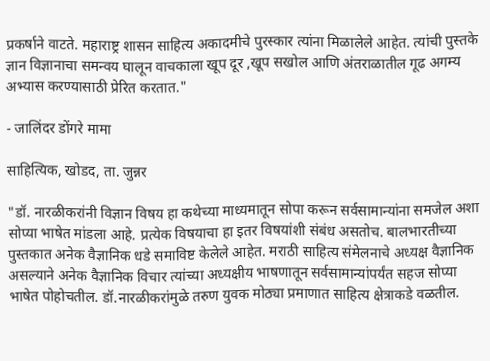प्रकर्षाने वाटते. महाराष्ट्र शासन साहित्य अकादमीचे पुरस्कार त्यांना मिळालेले आहेत. त्यांची पुस्तके ज्ञान विज्ञानाचा समन्वय घालून वाचकाला खूप दूर ,खूप सखोल आणि अंतराळातील गूढ अगम्य अभ्यास करण्यासाठी प्रेरित करतात."

- जालिंदर डोंगरे मामा

साहित्यिक, खोडद, ता. जुन्नर

"डॉ. नारळीकरांनी विज्ञान विषय हा कथेच्या माध्यमातून सोपा करून सर्वसामान्यांना समजेल अशा सोप्या भाषेत मांडला आहे. प्रत्येक विषयाचा हा इतर विषयांशी संबंध असतोच. बालभारतीच्या पुस्तकात अनेक वैज्ञानिक धडे समाविष्ट केलेले आहेत. मराठी साहित्य संमेलनाचे अध्यक्ष वैज्ञानिक असल्याने अनेक वैज्ञानिक विचार त्यांच्या अध्यक्षीय भाषणातून सर्वसामान्यांपर्यंत सहज सोप्या भाषेत पोहोचतील. डॉ.नारळीकरांमुळे तरुण युवक मोठ्या प्रमाणात साहित्य क्षेत्राकडे वळतील.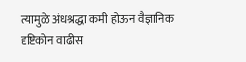त्यामुळे अंधश्रद्धा कमी होऊन वैज्ञानिक दृष्टिकोन वाढीस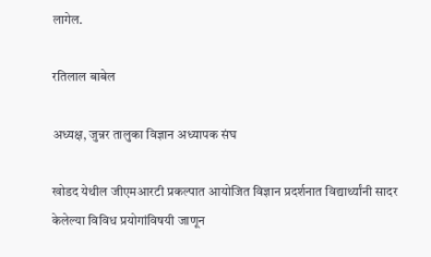लागेल.

रतिलाल बाबेल

अध्यक्ष, जुन्नर तालुका विज्ञान अध्यापक संघ

खोडद येथील जीएमआरटी प्रकल्पात आयोजित विज्ञान प्रदर्शनात विद्यार्थ्यांनी सादर केलेल्या विविध प्रयोगांविषयी जाणून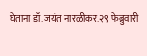घेताना डॉ.जयंत नारळीकर.२९ फेब्रुवारी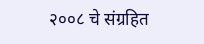२००८ चे संग्रहित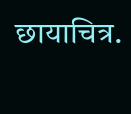छायाचित्र.